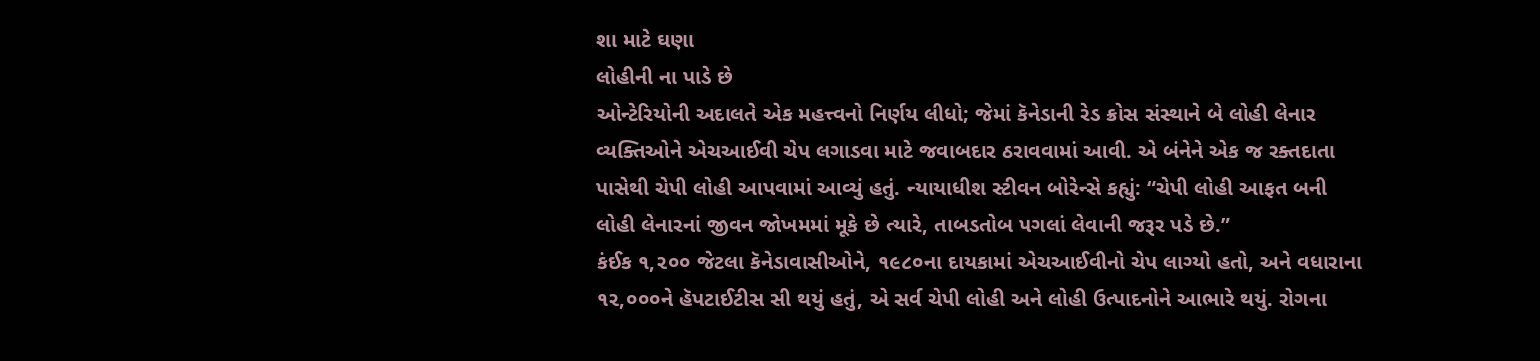શા માટે ઘણા
લોહીની ના પાડે છે
ઓન્ટેરિયોની અદાલતે એક મહત્ત્વનો નિર્ણય લીધો; જેમાં કૅનેડાની રેડ ક્રોસ સંસ્થાને બે લોહી લેનાર વ્યક્તિઓને એચઆઈવી ચેપ લગાડવા માટે જવાબદાર ઠરાવવામાં આવી. એ બંનેને એક જ રક્તદાતા પાસેથી ચેપી લોહી આપવામાં આવ્યું હતું. ન્યાયાધીશ સ્ટીવન બોરેન્સે કહ્યું: “ચેપી લોહી આફત બની લોહી લેનારનાં જીવન જોખમમાં મૂકે છે ત્યારે, તાબડતોબ પગલાં લેવાની જરૂર પડે છે.”
કંઈક ૧,૨૦૦ જેટલા કૅનેડાવાસીઓને, ૧૯૮૦ના દાયકામાં એચઆઈવીનો ચેપ લાગ્યો હતો, અને વધારાના ૧૨,૦૦૦ને હૅપટાઈટીસ સી થયું હતું, એ સર્વ ચેપી લોહી અને લોહી ઉત્પાદનોને આભારે થયું. રોગના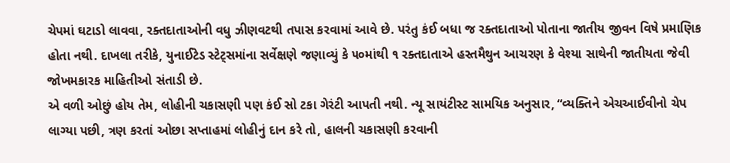ચેપમાં ઘટાડો લાવવા, રક્તદાતાઓની વધુ ઝીણવટથી તપાસ કરવામાં આવે છે. પરંતુ કંઈ બધા જ રક્તદાતાઓ પોતાના જાતીય જીવન વિષે પ્રમાણિક હોતા નથી. દાખલા તરીકે, યુનાઈટેડ સ્ટેટ્સમાંના સર્વેક્ષણે જણાવ્યું કે ૫૦માંથી ૧ રક્તદાતાએ હસ્તમૈથુન આચરણ કે વેશ્યા સાથેની જાતીયતા જેવી જોખમકારક માહિતીઓ સંતાડી છે.
એ વળી ઓછું હોય તેમ, લોહીની ચકાસણી પણ કંઈ સો ટકા ગેરંટી આપતી નથી. ન્યૂ સાયંટીસ્ટ સામયિક અનુસાર, “વ્યક્તિને એચઆઈવીનો ચેપ લાગ્યા પછી, ત્રણ કરતાં ઓછા સપ્તાહમાં લોહીનું દાન કરે તો, હાલની ચકાસણી કરવાની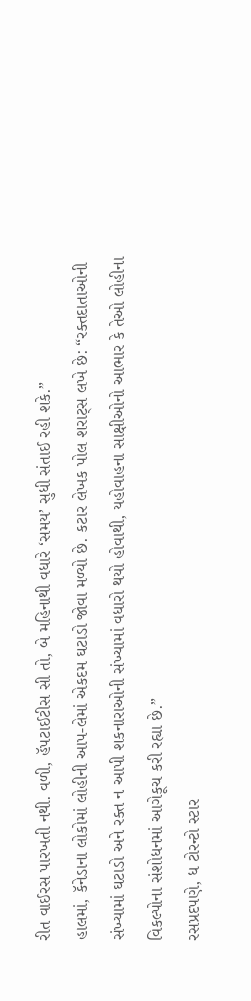રીત વાઈરસ પારખતી નથી. વળી, હૅપટાઈટીસ સી તો, બે મહિનાથી વધારે ‘સમય’ સુધી સંતાઈ રહી શકે.”
હાલમાં, કૅનેડાના લોકોમાં લોહીની આપ-લેમાં એકદમ ઘટાડો જોવા મળ્યો છે. કટાર લેખક પોલ શરાટ્સ લખે છે: “રક્તદાતાઓની સંખ્યામાં ઘટાડો અને રક્ત ન આપી શકનારાઓની સંખ્યામાં વધારો થયો હોવાથી, યહોવાહના સાક્ષીઓનો આભાર કે તેઓ લોહીના વિકલ્પોના સંશોધનમાં આગેકૂચ કરી રહ્યા છે.”
રસપ્રદપણે, ધ ટોરન્ટો સ્ટાર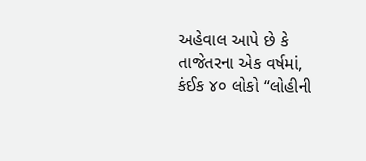અહેવાલ આપે છે કે તાજેતરના એક વર્ષમાં, કંઈક ૪૦ લોકો “લોહીની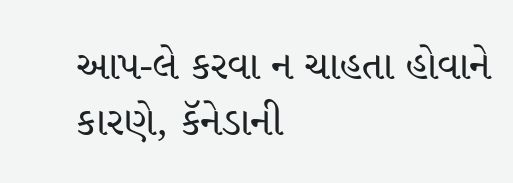આપ-લે કરવા ન ચાહતા હોવાને કારણે, કૅનેડાની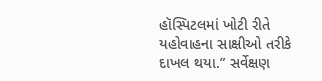હૉસ્પિટલમાં ખોટી રીતે યહોવાહના સાક્ષીઓ તરીકે દાખલ થયા.” સર્વેક્ષણ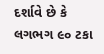દર્શાવે છે કે લગભગ ૯૦ ટકા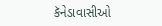કૅનેડાવાસીઓ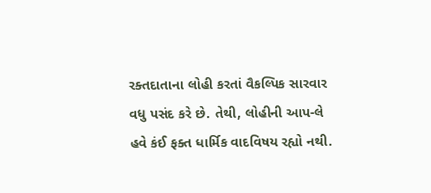રક્તદાતાના લોહી કરતાં વૈકલ્પિક સારવાર વધુ પસંદ કરે છે. તેથી, લોહીની આપ-લે હવે કંઈ ફક્ત ધાર્મિક વાદવિષય રહ્યો નથી.